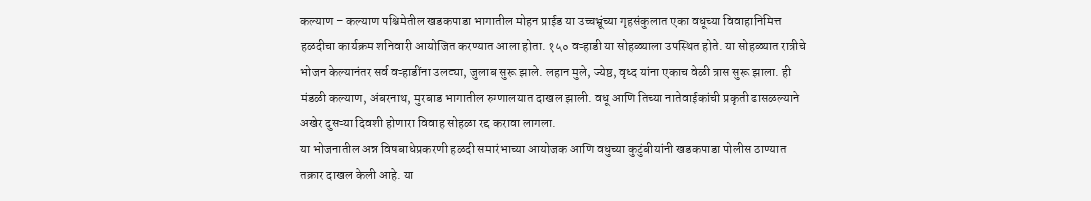कल्याण – कल्याण पश्चिमेतील खडकपाडा भागातील मोहन प्राईड या उच्चभ्रूंच्या गृहसंकुलात एका वधूच्या विवाहानिमित्त हळदीचा कार्यक्रम शनिवारी आयोजित करण्यात आला होता. १५० वऱ्हाडी या सोहळ्याला उपस्थित होते. या सोहळ्यात रात्रीचे भोजन केल्यानंतर सर्व वऱ्हाडींना उलट्या, जुलाब सुरू झाले. लहान मुले, ज्येष्ठ, वृध्द यांना एकाच वेळी त्रास सुरू झाला. ही मंडळी कल्याण, अंबरनाथ, मुरबाड भागातील रुग्णालयात दाखल झाली. वधू आणि तिच्या नातेवाईकांची प्रकृती ढासळल्याने अखेर दुसऱ्या दिवशी होणारा विवाह सोहळा रद्द करावा लागला.
या भोजनातील अन्न विषबाधेप्रकरणी हळदी समारंभाच्या आयोजक आणि वधुच्या कुटुंबीयांनी खडकपाडा पोलीस ठाण्यात तक्रार दाखल केली आहे. या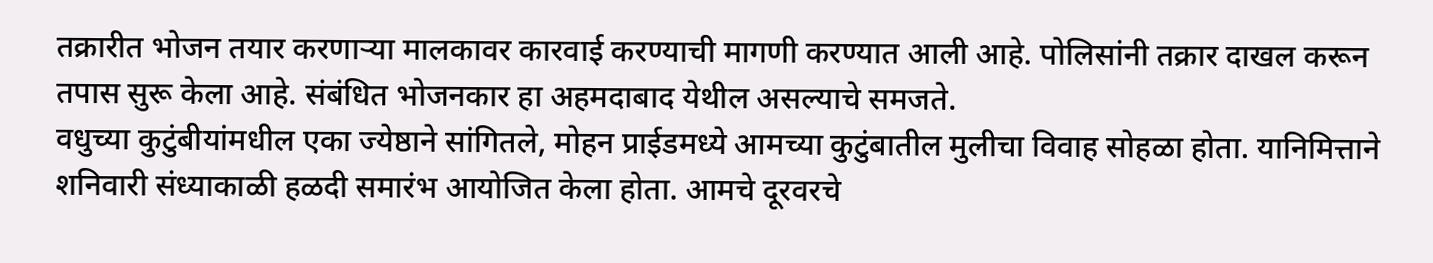तक्रारीत भोजन तयार करणाऱ्या मालकावर कारवाई करण्याची मागणी करण्यात आली आहे. पोलिसांनी तक्रार दाखल करून तपास सुरू केला आहे. संबंधित भोजनकार हा अहमदाबाद येथील असल्याचे समजते.
वधुच्या कुटुंबीयांमधील एका ज्येष्ठाने सांगितले, मोहन प्राईडमध्ये आमच्या कुटुंबातील मुलीचा विवाह सोहळा होता. यानिमित्ताने शनिवारी संध्याकाळी हळदी समारंभ आयोजित केला होता. आमचे दूरवरचे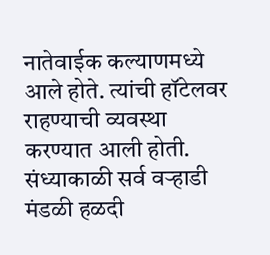नातेवाईक कल्याणमध्ये आले होते. त्यांची हॉटेलवर राहण्याची व्यवस्था करण्यात आली होती. संध्याकाळी सर्व वऱ्हाडी मंडळी हळदी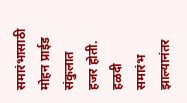समारंभासाठी मोहन प्राईड संकुलात हजर होती. हळदी समारंभ झाल्यानंतर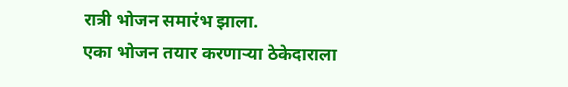रात्री भोजन समारंभ झाला.
एका भोजन तयार करणाऱ्या ठेकेदाराला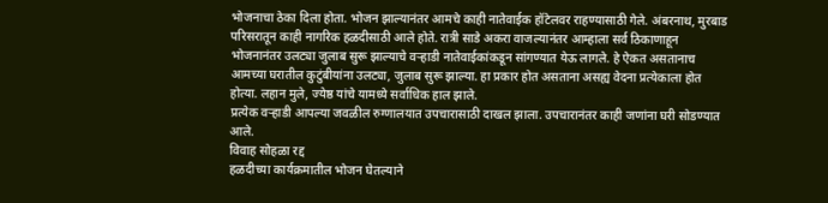भोजनाचा ठेका दिला होता. भोजन झाल्यानंतर आमचे काही नातेवाईक हॉटेलवर राहण्यासाठी गेले. अंबरनाथ, मुरबाड परिसरातून काही नागरिक हळदीसाठी आले होते. रात्री साडे अकरा वाजल्यानंतर आम्हाला सर्व ठिकाणाहून भोजनानंतर उलट्या जुलाब सुरू झाल्याचे वऱ्हाडी नातेवाईकांकडून सांगण्यात येऊ लागले. हे ऐकत असतानाच आमच्या घरातील कुटुंबीयांना उलट्या, जुलाब सुरू झाल्या. हा प्रकार होत असताना असह्य वेदना प्रत्येकाला होत होत्या. लहान मुले, ज्येष्ठ यांचे यामध्ये सर्वाधिक हाल झाले.
प्रत्येक वऱ्हाडी आपल्या जवळील रुग्णालयात उपचारासाठी दाखल झाला. उपचारानंतर काही जणांना घरी सोडण्यात आले.
विवाह सोहळा रद्द
हळदीच्या कार्यक्रमातील भोजन घेतल्याने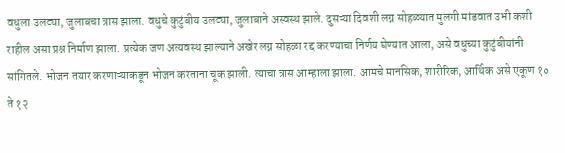वधुला उलट्या, जुलाबचा त्रास झाला. वधुचे कुटुंबीय उलट्या, जुलाबाने अस्वस्थ झाले. दुसऱ्या दिवशी लग्न सोहळ्यात मुलगी मांडवात उभी कशी राहील असा प्रश्न निर्माण झाला. प्रत्येक जण अत्यवस्थ झाल्याने अखेर लग्न सोहळा रद्द करण्याचा निर्णय घेण्यात आला, असे वधुच्या कुटुंबीयांनी सांगितले. भोजन तयार करणाऱ्याकडून भोजन करताना चूक झाली. त्याचा त्रास आम्हाला झाला. आमचे मानसिक, शारीरिक, आर्थिक असे एकूण १० ते १२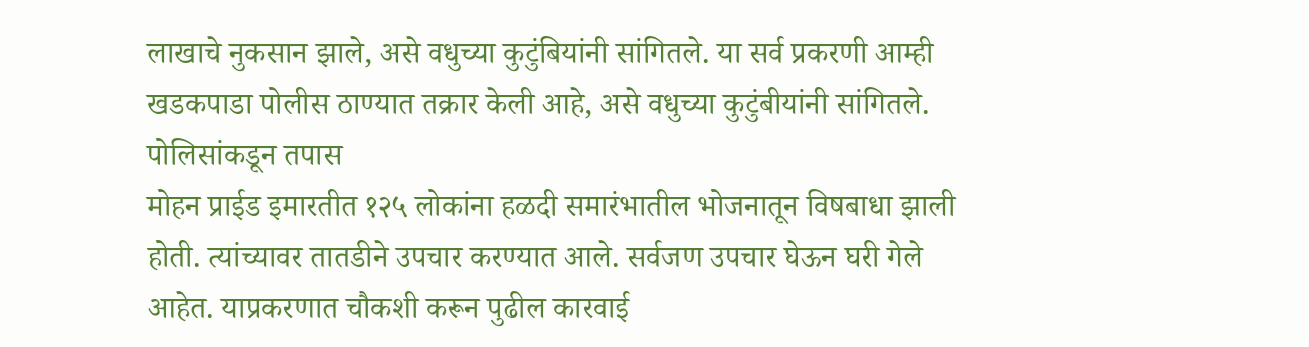लाखाचे नुकसान झाले, असे वधुच्या कुटुंबियांनी सांगितले. या सर्व प्रकरणी आम्ही खडकपाडा पोलीस ठाण्यात तक्रार केली आहे, असे वधुच्या कुटुंबीयांनी सांगितले.
पोलिसांकडून तपास
मोहन प्राईड इमारतीत १२५ लोकांना हळदी समारंभातील भोजनातून विषबाधा झाली होती. त्यांच्यावर तातडीने उपचार करण्यात आले. सर्वजण उपचार घेऊन घरी गेले आहेत. याप्रकरणात चौकशी करून पुढील कारवाई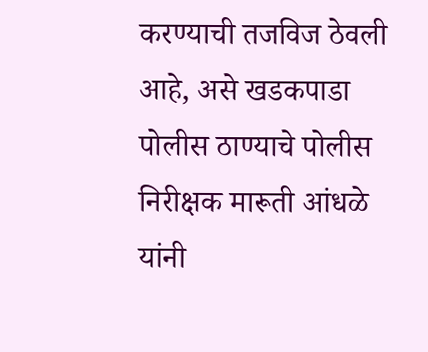करण्याची तजविज ठेवली आहे, असे खडकपाडा पोलीस ठाण्याचे पोलीस निरीक्षक मारूती आंधळे यांनी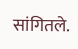सांगितले.